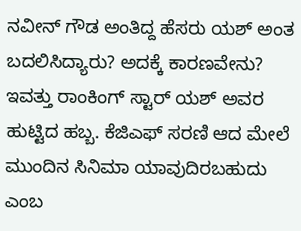ನವೀನ್ ಗೌಡ ಅಂತಿದ್ದ ಹೆಸರು ಯಶ್ ಅಂತ ಬದಲಿಸಿದ್ಯಾರು? ಅದಕ್ಕೆ ಕಾರಣವೇನು?
ಇವತ್ತು ರಾಂಕಿಂಗ್ ಸ್ಟಾರ್ ಯಶ್ ಅವರ ಹುಟ್ಟಿದ ಹಬ್ಬ. ಕೆಜಿಎಫ್ ಸರಣಿ ಆದ ಮೇಲೆ ಮುಂದಿನ ಸಿನಿಮಾ ಯಾವುದಿರಬಹುದು ಎಂಬ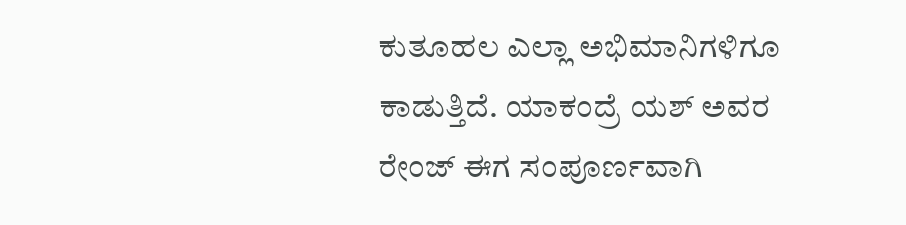ಕುತೂಹಲ ಎಲ್ಲಾ ಅಭಿಮಾನಿಗಳಿಗೂ ಕಾಡುತ್ತಿದೆ. ಯಾಕಂದ್ರೆ ಯಶ್ ಅವರ ರೇಂಜ್ ಈಗ ಸಂಪೂರ್ಣವಾಗಿ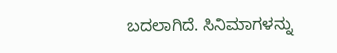ಬದಲಾಗಿದೆ. ಸಿನಿಮಾಗಳನ್ನು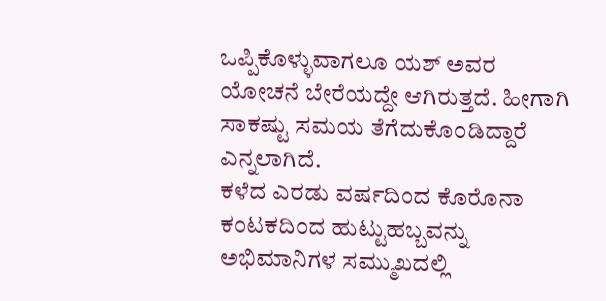ಒಪ್ಪಿಕೊಳ್ಳುವಾಗಲೂ ಯಶ್ ಅವರ ಯೋಚನೆ ಬೇರೆಯದ್ದೇ ಆಗಿರುತ್ತದೆ. ಹೀಗಾಗಿ ಸಾಕಷ್ಟು ಸಮಯ ತೆಗೆದುಕೊಂಡಿದ್ದಾರೆ ಎನ್ನಲಾಗಿದೆ.
ಕಳೆದ ಎರಡು ವರ್ಷದಿಂದ ಕೊರೊನಾ ಕಂಟಕದಿಂದ ಹುಟ್ಟುಹಬ್ಬವನ್ನು ಅಭಿಮಾನಿಗಳ ಸಮ್ಮುಖದಲ್ಲಿ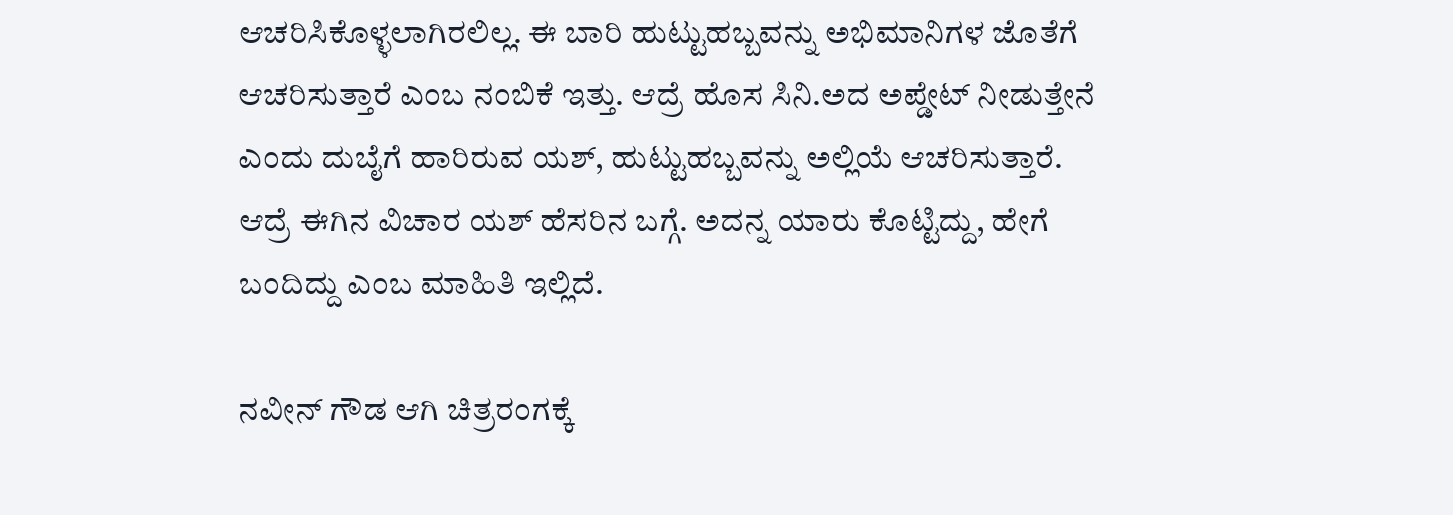ಆಚರಿಸಿಕೊಳ್ಳಲಾಗಿರಲಿಲ್ಲ. ಈ ಬಾರಿ ಹುಟ್ಟುಹಬ್ಬವನ್ನು ಅಭಿಮಾನಿಗಳ ಜೊತೆಗೆ ಆಚರಿಸುತ್ತಾರೆ ಎಂಬ ನಂಬಿಕೆ ಇತ್ತು. ಆದ್ರೆ ಹೊಸ ಸಿನಿ.ಅದ ಅಪ್ಡೇಟ್ ನೀಡುತ್ತೇನೆ ಎಂದು ದುಬೈಗೆ ಹಾರಿರುವ ಯಶ್, ಹುಟ್ಟುಹಬ್ಬವನ್ನು ಅಲ್ಲಿಯೆ ಆಚರಿಸುತ್ತಾರೆ. ಆದ್ರೆ ಈಗಿನ ವಿಚಾರ ಯಶ್ ಹೆಸರಿನ ಬಗ್ಗೆ. ಅದನ್ನ ಯಾರು ಕೊಟ್ಟಿದ್ದು, ಹೇಗೆ ಬಂದಿದ್ದು ಎಂಬ ಮಾಹಿತಿ ಇಲ್ಲಿದೆ.

ನವೀನ್ ಗೌಡ ಆಗಿ ಚಿತ್ರರಂಗಕ್ಕೆ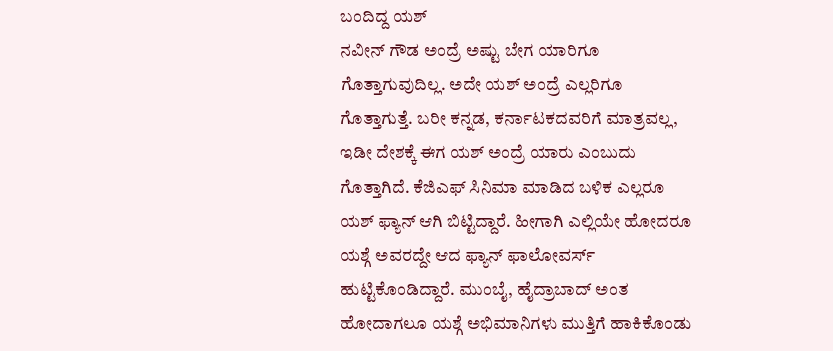ಬಂದಿದ್ದ ಯಶ್
ನವೀನ್ ಗೌಡ ಅಂದ್ರೆ ಅಷ್ಟು ಬೇಗ ಯಾರಿಗೂ ಗೊತ್ತಾಗುವುದಿಲ್ಲ. ಅದೇ ಯಶ್ ಅಂದ್ರೆ ಎಲ್ಲರಿಗೂ ಗೊತ್ತಾಗುತ್ತೆ. ಬರೀ ಕನ್ನಡ, ಕರ್ನಾಟಕದವರಿಗೆ ಮಾತ್ರವಲ್ಲ, ಇಡೀ ದೇಶಕ್ಕೆ ಈಗ ಯಶ್ ಅಂದ್ರೆ ಯಾರು ಎಂಬುದು ಗೊತ್ತಾಗಿದೆ. ಕೆಜಿಎಫ್ ಸಿನಿಮಾ ಮಾಡಿದ ಬಳಿಕ ಎಲ್ಲರೂ ಯಶ್ ಫ್ಯಾನ್ ಆಗಿ ಬಿಟ್ಟಿದ್ದಾರೆ. ಹೀಗಾಗಿ ಎಲ್ಲಿಯೇ ಹೋದರೂ ಯಶ್ಗೆ ಅವರದ್ದೇ ಆದ ಫ್ಯಾನ್ ಫಾಲೋವರ್ಸ್ ಹುಟ್ಟಿಕೊಂಡಿದ್ದಾರೆ. ಮುಂಬೈ, ಹೈದ್ರಾಬಾದ್ ಅಂತ ಹೋದಾಗಲೂ ಯಶ್ಗೆ ಅಭಿಮಾನಿಗಳು ಮುತ್ತಿಗೆ ಹಾಕಿಕೊಂಡು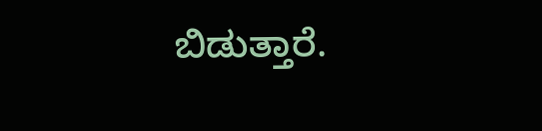ಬಿಡುತ್ತಾರೆ.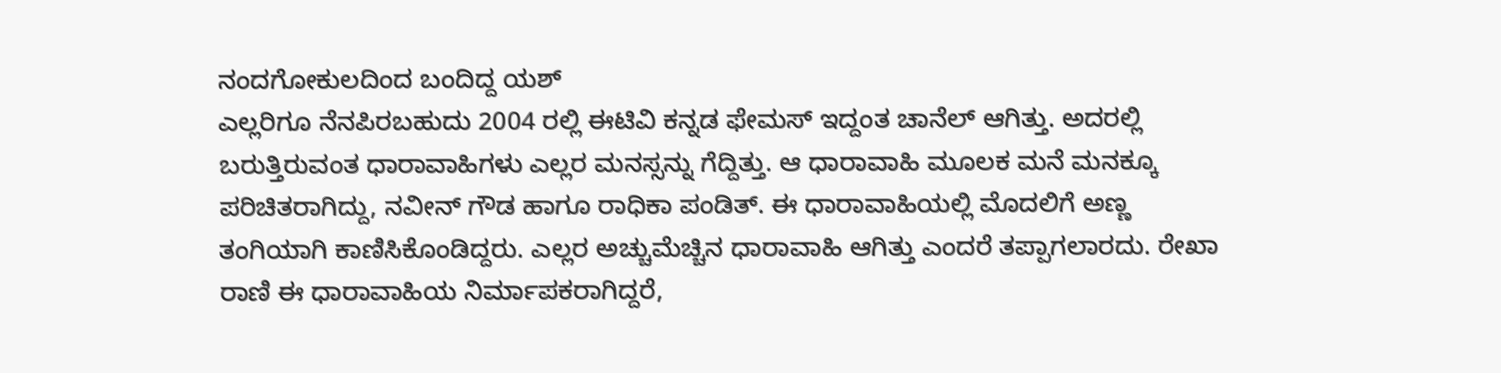ನಂದಗೋಕುಲದಿಂದ ಬಂದಿದ್ದ ಯಶ್
ಎಲ್ಲರಿಗೂ ನೆನಪಿರಬಹುದು 2004 ರಲ್ಲಿ ಈಟಿವಿ ಕನ್ನಡ ಫೇಮಸ್ ಇದ್ದಂತ ಚಾನೆಲ್ ಆಗಿತ್ತು. ಅದರಲ್ಲಿ ಬರುತ್ತಿರುವಂತ ಧಾರಾವಾಹಿಗಳು ಎಲ್ಲರ ಮನಸ್ಸನ್ನು ಗೆದ್ದಿತ್ತು. ಆ ಧಾರಾವಾಹಿ ಮೂಲಕ ಮನೆ ಮನಕ್ಕೂ ಪರಿಚಿತರಾಗಿದ್ದು, ನವೀನ್ ಗೌಡ ಹಾಗೂ ರಾಧಿಕಾ ಪಂಡಿತ್. ಈ ಧಾರಾವಾಹಿಯಲ್ಲಿ ಮೊದಲಿಗೆ ಅಣ್ಣ ತಂಗಿಯಾಗಿ ಕಾಣಿಸಿಕೊಂಡಿದ್ದರು. ಎಲ್ಲರ ಅಚ್ಚುಮೆಚ್ಚಿನ ಧಾರಾವಾಹಿ ಆಗಿತ್ತು ಎಂದರೆ ತಪ್ಪಾಗಲಾರದು. ರೇಖಾ ರಾಣಿ ಈ ಧಾರಾವಾಹಿಯ ನಿರ್ಮಾಪಕರಾಗಿದ್ದರೆ,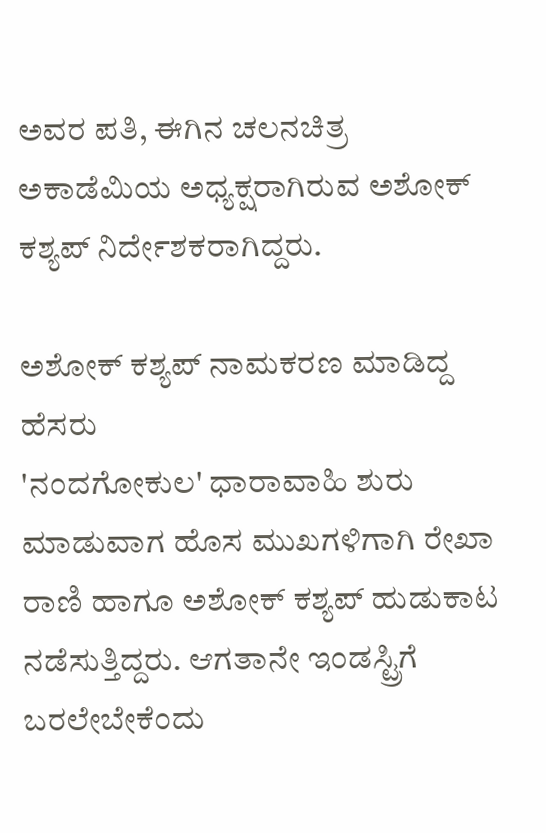ಅವರ ಪತಿ, ಈಗಿನ ಚಲನಚಿತ್ರ ಅಕಾಡೆಮಿಯ ಅಧ್ಯಕ್ಷರಾಗಿರುವ ಅಶೋಕ್ ಕಶ್ಯಪ್ ನಿರ್ದೇಶಕರಾಗಿದ್ದರು.

ಅಶೋಕ್ ಕಶ್ಯಪ್ ನಾಮಕರಣ ಮಾಡಿದ್ದ ಹೆಸರು
'ನಂದಗೋಕುಲ' ಧಾರಾವಾಹಿ ಶುರು ಮಾಡುವಾಗ ಹೊಸ ಮುಖಗಳಿಗಾಗಿ ರೇಖಾ ರಾಣಿ ಹಾಗೂ ಅಶೋಕ್ ಕಶ್ಯಪ್ ಹುಡುಕಾಟ ನಡೆಸುತ್ತಿದ್ದರು. ಆಗತಾನೇ ಇಂಡಸ್ಟ್ರಿಗೆ ಬರಲೇಬೇಕೆಂದು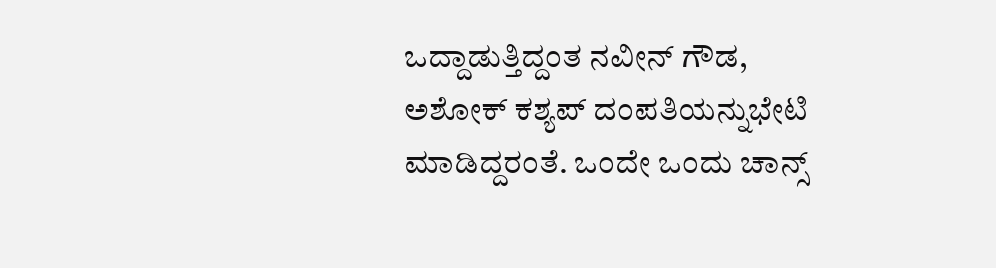ಒದ್ದಾಡುತ್ತಿದ್ದಂತ ನವೀನ್ ಗೌಡ, ಅಶೋಕ್ ಕಶ್ಯಪ್ ದಂಪತಿಯನ್ನುಭೇಟಿ ಮಾಡಿದ್ದರಂತೆ. ಒಂದೇ ಒಂದು ಚಾನ್ಸ್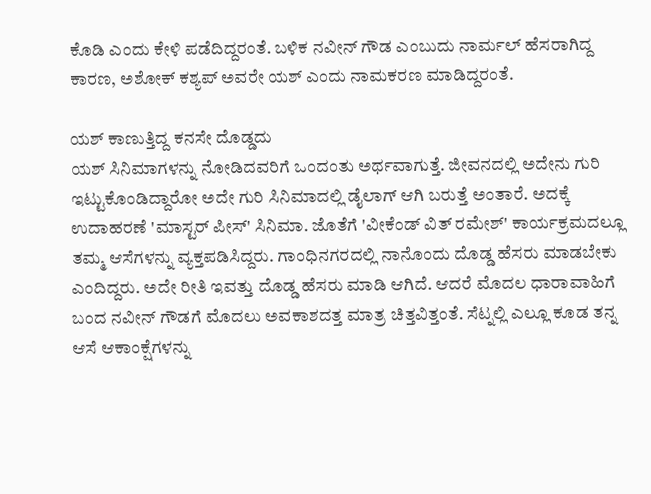ಕೊಡಿ ಎಂದು ಕೇಳಿ ಪಡೆದಿದ್ದರಂತೆ. ಬಳಿಕ ನವೀನ್ ಗೌಡ ಎಂಬುದು ನಾರ್ಮಲ್ ಹೆಸರಾಗಿದ್ದ ಕಾರಣ, ಅಶೋಕ್ ಕಶ್ಯಪ್ ಅವರೇ ಯಶ್ ಎಂದು ನಾಮಕರಣ ಮಾಡಿದ್ದರಂತೆ.

ಯಶ್ ಕಾಣುತ್ತಿದ್ದ ಕನಸೇ ದೊಡ್ಡದು
ಯಶ್ ಸಿನಿಮಾಗಳನ್ನು ನೋಡಿದವರಿಗೆ ಒಂದಂತು ಅರ್ಥವಾಗುತ್ತೆ. ಜೀವನದಲ್ಲಿ ಅದೇನು ಗುರಿ ಇಟ್ಟುಕೊಂಡಿದ್ದಾರೋ ಅದೇ ಗುರಿ ಸಿನಿಮಾದಲ್ಲಿ ಡೈಲಾಗ್ ಆಗಿ ಬರುತ್ತೆ ಅಂತಾರೆ. ಅದಕ್ಕೆ ಉದಾಹರಣೆ 'ಮಾಸ್ಟರ್ ಪೀಸ್' ಸಿನಿಮಾ. ಜೊತೆಗೆ 'ವೀಕೆಂಡ್ ವಿತ್ ರಮೇಶ್' ಕಾರ್ಯಕ್ರಮದಲ್ಲೂ ತಮ್ಮ ಆಸೆಗಳನ್ನು ವ್ಯಕ್ತಪಡಿಸಿದ್ದರು. ಗಾಂಧಿನಗರದಲ್ಲಿ ನಾನೊಂದು ದೊಡ್ಡ ಹೆಸರು ಮಾಡಬೇಕು ಎಂದಿದ್ದರು. ಅದೇ ರೀತಿ ಇವತ್ತು ದೊಡ್ಡ ಹೆಸರು ಮಾಡಿ ಆಗಿದೆ. ಆದರೆ ಮೊದಲ ಧಾರಾವಾಹಿಗೆ ಬಂದ ನವೀನ್ ಗೌಡಗೆ ಮೊದಲು ಅವಕಾಶದತ್ತ ಮಾತ್ರ ಚಿತ್ತವಿತ್ತಂತೆ. ಸೆಟ್ನಲ್ಲಿ ಎಲ್ಲೂ ಕೂಡ ತನ್ನ ಆಸೆ ಆಕಾಂಕ್ಷೆಗಳನ್ನು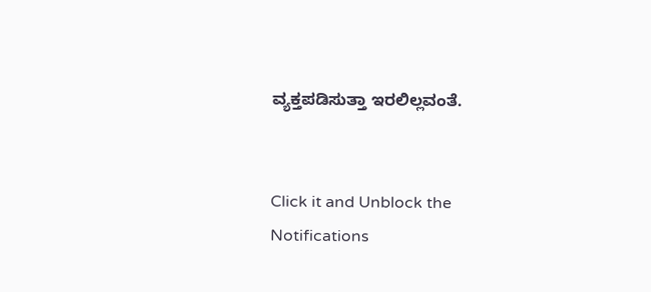ವ್ಯಕ್ತಪಡಿಸುತ್ತಾ ಇರಲಿಲ್ಲವಂತೆ.


Click it and Unblock the Notifications